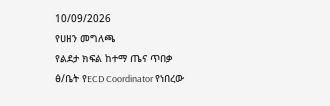10/09/2026
የሀዘን መግለጫ
የልደታ ክፍል ከተማ ጤና ጥበቃ ፅ/ቤት የECD Coordinator የነበረው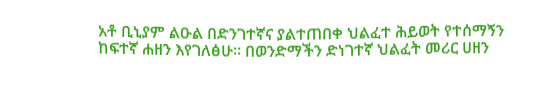አቶ ቢኒያም ልዑል በድንገተኛና ያልተጠበቀ ህልፈተ ሕይወት የተሰማኝን ከፍተኛ ሐዘን እየገለፅሁ። በወንድማችን ድነገተኛ ህልፈት መሪር ሀዘን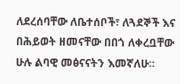ለደረሰባቸው ለቤተሰቦች፣ ለጓደኞች እና በሕይወት ዘመናቸው በበጎ ለቀረቧቸው ሁሉ ልባዊ መፅናናትን እመኛለሁ።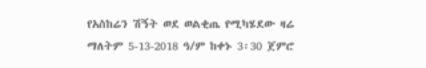የአስከሬን ሽኝት ወደ ወልቂጤ የሚካሄደው ዛሬ ማለትም 5-13-2018 ዓ/ም ከቀኑ 3፡30 ጀምሮ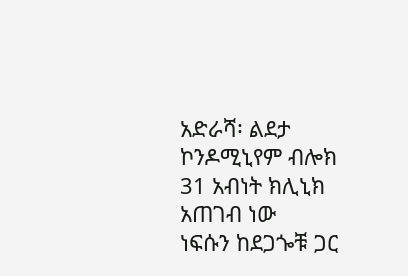አድራሻ፡ ልደታ ኮንዶሚኒየም ብሎክ 31 አብነት ክሊኒክ አጠገብ ነው
ነፍሱን ከደጋጐቹ ጋር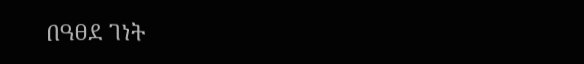በዓፀደ ገነት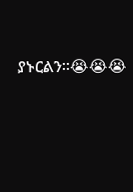ያኑርልን።😭😭😭